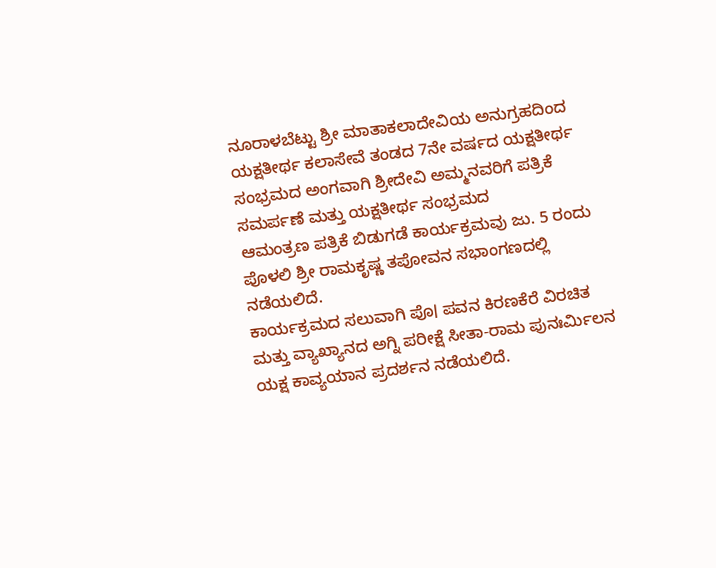ನೂರಾಳಬೆಟ್ಟು ಶ್ರೀ ಮಾತಾಕಲಾದೇವಿಯ ಅನುಗ್ರಹದಿಂದ ಯಕ್ಷತೀರ್ಥ ಕಲಾಸೇವೆ ತಂಡದ 7ನೇ ವರ್ಷದ ಯಕ್ಷತೀರ್ಥ ಸಂಭ್ರಮದ ಅಂಗವಾಗಿ ಶ್ರೀದೇವಿ ಅಮ್ಮನವರಿಗೆ ಪತ್ರಿಕೆ ಸಮರ್ಪಣೆ ಮತ್ತು ಯಕ್ಷತೀರ್ಥ ಸಂಭ್ರಮದ
ಆಮಂತ್ರಣ ಪತ್ರಿಕೆ ಬಿಡುಗಡೆ ಕಾರ್ಯಕ್ರಮವು ಜು. 5 ರಂದು ಪೊಳಲಿ ಶ್ರೀ ರಾಮಕೃಷ್ಣ ತಪೋವನ ಸಭಾಂಗಣದಲ್ಲಿ ನಡೆಯಲಿದೆ.
ಕಾರ್ಯಕ್ರಮದ ಸಲುವಾಗಿ ಪೊ। ಪವನ ಕಿರಣಕೆರೆ ವಿರಚಿತ ಮತ್ತು ವ್ಯಾಖ್ಯಾನದ ಅಗ್ನಿ ಪರೀಕ್ಷೆ ಸೀತಾ-ರಾಮ ಪುನಃರ್ಮಿಲನ ಯಕ್ಷ ಕಾವ್ಯಯಾನ ಪ್ರದರ್ಶನ ನಡೆಯಲಿದೆ.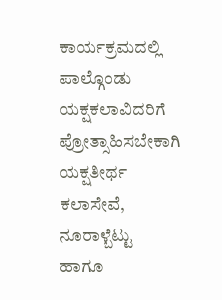ಕಾರ್ಯಕ್ರಮದಲ್ಲಿ ಪಾಲ್ಗೊಂಡು ಯಕ್ಷಕಲಾವಿದರಿಗೆ ಪ್ರೋತ್ಸಾಹಿಸಬೇಕಾಗಿ ಯಕ್ಷತೀರ್ಥ ಕಲಾಸೇವೆ, ನೂರಾಳ್ಬೆಟ್ಟು ಹಾಗೂ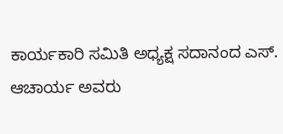ಕಾರ್ಯಕಾರಿ ಸಮಿತಿ ಅಧ್ಯಕ್ಷ ಸದಾನಂದ ಎಸ್. ಆಚಾರ್ಯ ಅವರು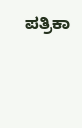ಪತ್ರಿಕಾ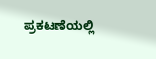ಪ್ರಕಟಣೆಯಲ್ಲಿ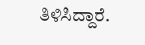ತಿಳಿಸಿದ್ದಾರೆ.